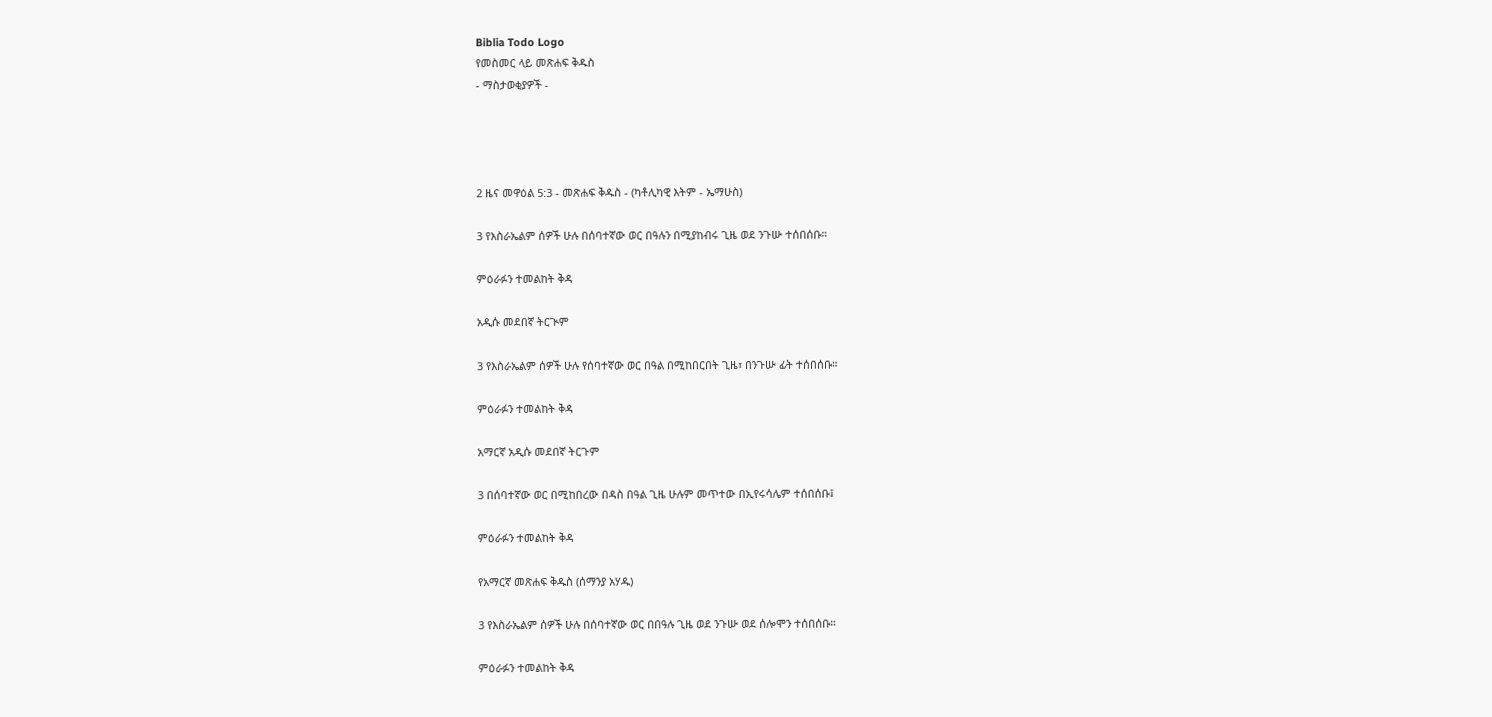Biblia Todo Logo
የመስመር ላይ መጽሐፍ ቅዱስ
- ማስታወቂያዎች -




2 ዜና መዋዕል 5:3 - መጽሐፍ ቅዱስ - (ካቶሊካዊ እትም - ኤማሁስ)

3 የእስራኤልም ሰዎች ሁሉ በሰባተኛው ወር በዓሉን በሚያከብሩ ጊዜ ወደ ንጉሡ ተሰበሰቡ።

ምዕራፉን ተመልከት ቅዳ

አዲሱ መደበኛ ትርጒም

3 የእስራኤልም ሰዎች ሁሉ የሰባተኛው ወር በዓል በሚከበርበት ጊዜ፣ በንጉሡ ፊት ተሰበሰቡ።

ምዕራፉን ተመልከት ቅዳ

አማርኛ አዲሱ መደበኛ ትርጉም

3 በሰባተኛው ወር በሚከበረው በዳስ በዓል ጊዜ ሁሉም መጥተው በኢየሩሳሌም ተሰበሰቡ፤

ምዕራፉን ተመልከት ቅዳ

የአማርኛ መጽሐፍ ቅዱስ (ሰማንያ አሃዱ)

3 የእስራኤልም ሰዎች ሁሉ በሰባተኛው ወር በበዓሉ ጊዜ ወደ ንጉሡ ወደ ሰሎሞን ተሰበሰቡ።

ምዕራፉን ተመልከት ቅዳ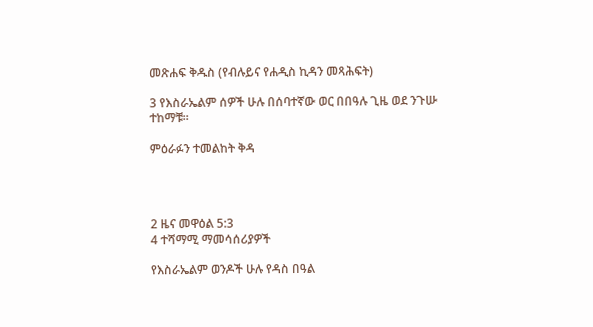መጽሐፍ ቅዱስ (የብሉይና የሐዲስ ኪዳን መጻሕፍት)

3 የእስራኤልም ሰዎች ሁሉ በሰባተኛው ወር በበዓሉ ጊዜ ወደ ንጉሡ ተከማቹ።

ምዕራፉን ተመልከት ቅዳ




2 ዜና መዋዕል 5:3
4 ተሻማሚ ማመሳሰሪያዎች

የእስራኤልም ወንዶች ሁሉ የዳስ በዓል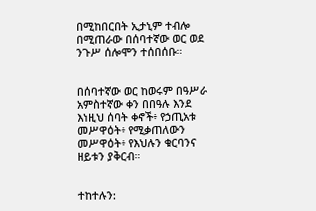በሚከበርበት ኢታኒም ተብሎ በሚጠራው በሰባተኛው ወር ወደ ንጉሥ ሰሎሞን ተሰበሰቡ።


በሰባተኛው ወር ከወሩም በዓሥራ አምስተኛው ቀን በበዓሉ እንደ እነዚህ ሰባት ቀኖች፥ የኃጢአቱ መሥዋዕት፥ የሚቃጠለውን መሥዋዕት፥ የእህሉን ቁርባንና ዘይቱን ያቅርብ።


ተከተሉን: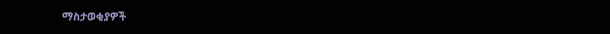ማስታወቂያዎች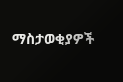ማስታወቂያዎች